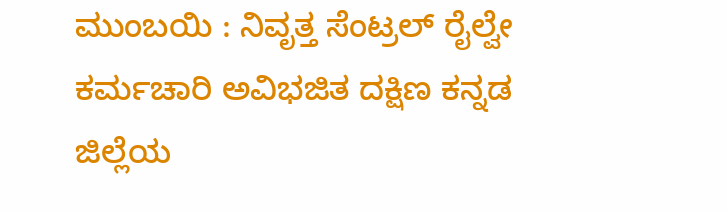ಮುಂಬಯಿ : ನಿವೃತ್ತ ಸೆಂಟ್ರಲ್ ರೈಲ್ವೇ ಕರ್ಮಚಾರಿ ಅವಿಭಜಿತ ದಕ್ಷಿಣ ಕನ್ನಡ ಜಿಲ್ಲೆಯ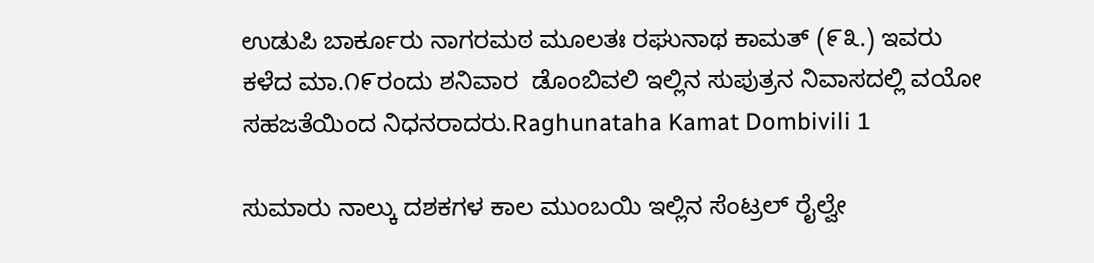ಉಡುಪಿ ಬಾರ್ಕೂರು ನಾಗರಮಠ ಮೂಲತಃ ರಘುನಾಥ ಕಾಮತ್ (೯೩.) ಇವರು ಕಳೆದ ಮಾ.೧೯ರಂದು ಶನಿವಾರ  ಡೊಂಬಿವಲಿ ಇಲ್ಲಿನ ಸುಪುತ್ರನ ನಿವಾಸದಲ್ಲಿ ವಯೋ ಸಹಜತೆಯಿಂದ ನಿಧನರಾದರು.Raghunataha Kamat Dombivili 1

ಸುಮಾರು ನಾಲ್ಕು ದಶಕಗಳ ಕಾಲ ಮುಂಬಯಿ ಇಲ್ಲಿನ ಸೆಂಟ್ರಲ್ ರೈಲ್ವೇ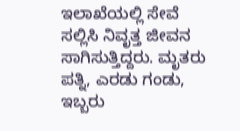ಇಲಾಖೆಯಲ್ಲಿ ಸೇವೆ ಸಲ್ಲಿಸಿ ನಿವೃತ್ತ ಜೀವನ ಸಾಗಿಸುತ್ತಿದ್ದರು. ಮೃತರು ಪತ್ನಿ, ಎರಡು ಗಂಡು, ಇಬ್ಬರು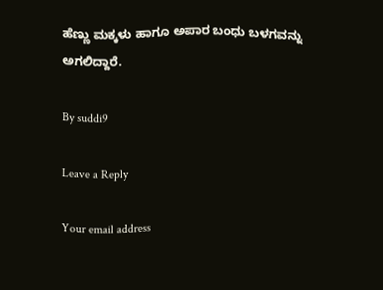ಹೆಣ್ಣು ಮಕ್ಕಳು ಹಾಗೂ ಅಪಾರ ಬಂಧು ಬಳಗವನ್ನು ಅಗಲಿದ್ದಾರೆ.

By suddi9

Leave a Reply

Your email address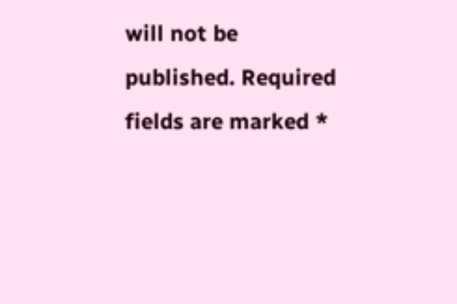will not be published. Required fields are marked *